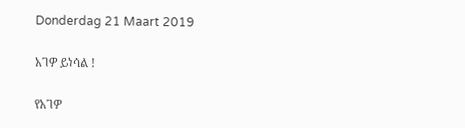Donderdag 21 Maart 2019

አገዎ ይነሳል !

የአገዎ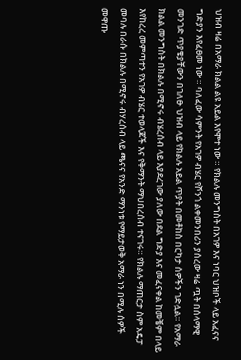ህዝብ ዛሬ በአማራ ክልል ልዩ አይል እየሞተ ነው ። የክልሉ መንግስት በአገዎ እና ነባር ህዝቦች ላይ አፈናና ግድያን እየፈፀመ ነው ። ባለፈው ሳምንት የአገዎ ብሄር የሾንጎ ልቀመንበሪን ያሰረው ዛሬ ጧት በሰላማዊ መንገድ ጥያቄያቸውን በገለፁ ህዝብ ላይ የክልሉ አይል ጥያት በመቶከስ በርካታ ሰዎችን ገድሏል። የአማራ ክልል መንግስት በክልሉ በሚኖሩ ብሄረሰብ ላይ እያደረገው ያለው በደል ግድያ እና መፈናቀል ከመቼም በላይ እየከረረ መምጣተን የአገዎ ብሄር ተወላጆች እና የቅማንት ማህበረሰብ ተናገሩ። የክልሉ ማጠርታ ስም አዴፓ መባሉ በራሱ በክልሉ በሚኖሩ ብሃረሰብ ላይ ጫናና የአንድ ማንነቱ የማይታወቅ አማራ ነን በሚሉ ሰዎች መዋጡ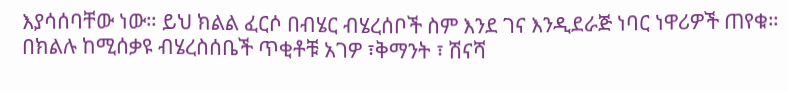እያሳሰባቸው ነው። ይህ ክልል ፈርሶ በብሄር ብሄረሰቦች ስም እንደ ገና እንዲደራጅ ነባር ነዋሪዎች ጠየቁ። በክልሉ ከሚሰቃዩ ብሄረስሰቤች ጥቂቶቹ አገዎ ፣ቅማንት ፣ ሽናሻ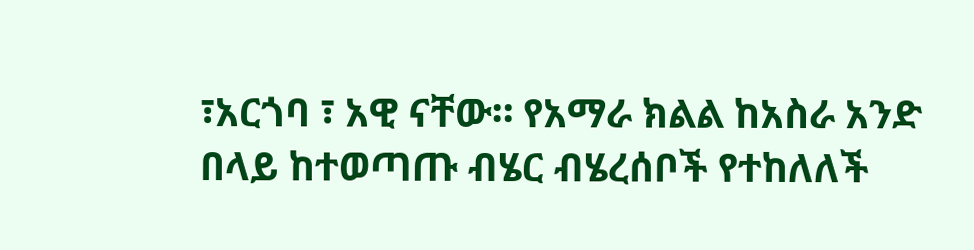፣አርጎባ ፣ አዊ ናቸው። የአማራ ክልል ከአስራ አንድ በላይ ከተወጣጡ ብሄር ብሄረሰቦች የተከለለች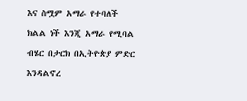እና ስሟም አማራ የተባለች ክልል ነች እንጂ አማራ የሚባል ብሄር በታርክ በኢትዮጵያ ምድር እንዳልኖረ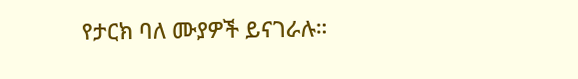የታርክ ባለ ሙያዎች ይናገራሉ።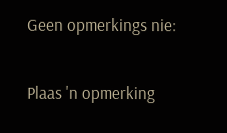Geen opmerkings nie:

Plaas 'n opmerking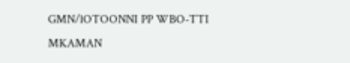GMN/lOTOONNI PP WBO-TTI MKAMAN